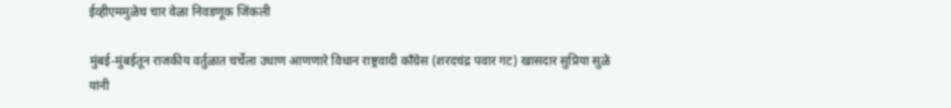ईव्हीएममुळेच चार वेळा निवडणूक जिंकली

मुंबई-मुंबईतून राजकीय वर्तुळात चर्चेला उधाण आणणारे विधान राष्ट्रवादी काँग्रेस (शरदचंद्र पवार गट) खासदार सुप्रिया सुळे यांनी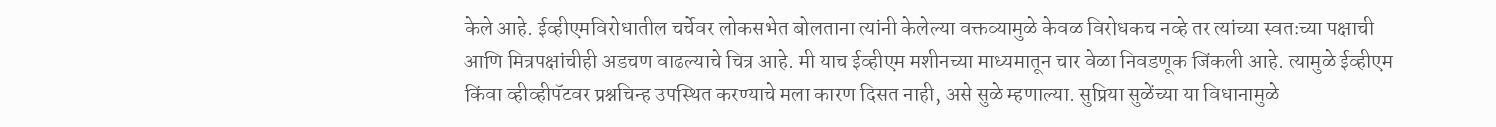केले आहे. ईव्हीएमविरोधातील चर्चेवर लोकसभेत बोलताना त्यांनी केलेल्या वक्तव्यामुळे केवळ विरोधकच नव्हे तर त्यांच्या स्वतःच्या पक्षाची आणि मित्रपक्षांचीही अडचण वाढल्याचे चित्र आहे. मी याच ईव्हीएम मशीनच्या माध्यमातून चार वेळा निवडणूक जिंकली आहे. त्यामुळे ईव्हीएम किंवा व्हीव्हीपॅटवर प्रश्नचिन्ह उपस्थित करण्याचे मला कारण दिसत नाही, असे सुळे म्हणाल्या. सुप्रिया सुळेंच्या या विधानामुळे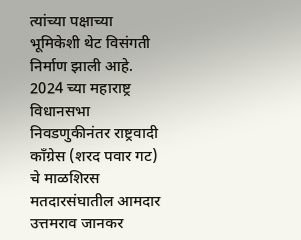त्यांच्या पक्षाच्या भूमिकेशी थेट विसंगती निर्माण झाली आहे. 2024 च्या महाराष्ट्र विधानसभा निवडणुकीनंतर राष्ट्रवादी काँग्रेस (शरद पवार गट) चे माळशिरस मतदारसंघातील आमदार उत्तमराव जानकर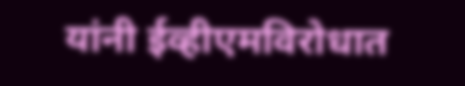यांनी ईव्हीएमविरोधात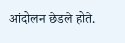आंदोलन छेडले होते.